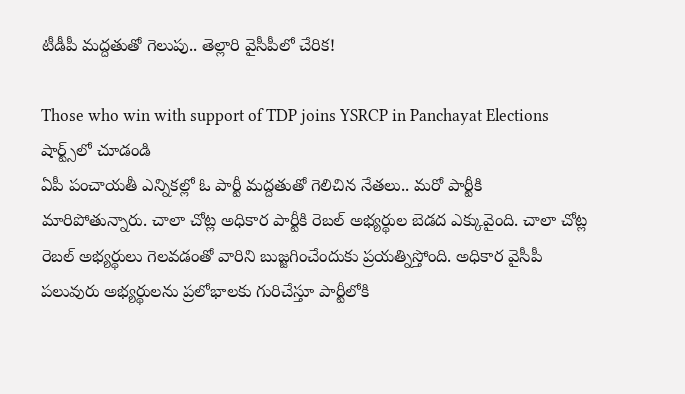టీడీపీ మద్దతుతో గెలుపు.. తెల్లారి వైసీపీలో చేరిక!

Those who win with support of TDP joins YSRCP in Panchayat Elections
షార్ట్స్‌లో చూడండి
ఏపీ పంచాయతీ ఎన్నికల్లో ఓ పార్టీ మద్దతుతో గెలిచిన నేతలు.. మరో పార్టీకి మారిపోతున్నారు. చాలా చోట్ల అధికార పార్టీకి రెబల్ అభ్యర్థుల బెడద ఎక్కువైంది. చాలా చోట్ల రెబల్ అభ్యర్థులు గెలవడంతో వారిని బుజ్జగించేందుకు ప్రయత్నిస్తోంది. అధికార వైసీపీ పలువురు అభ్యర్థులను ప్రలోభాలకు గురిచేస్తూ పార్టీలోకి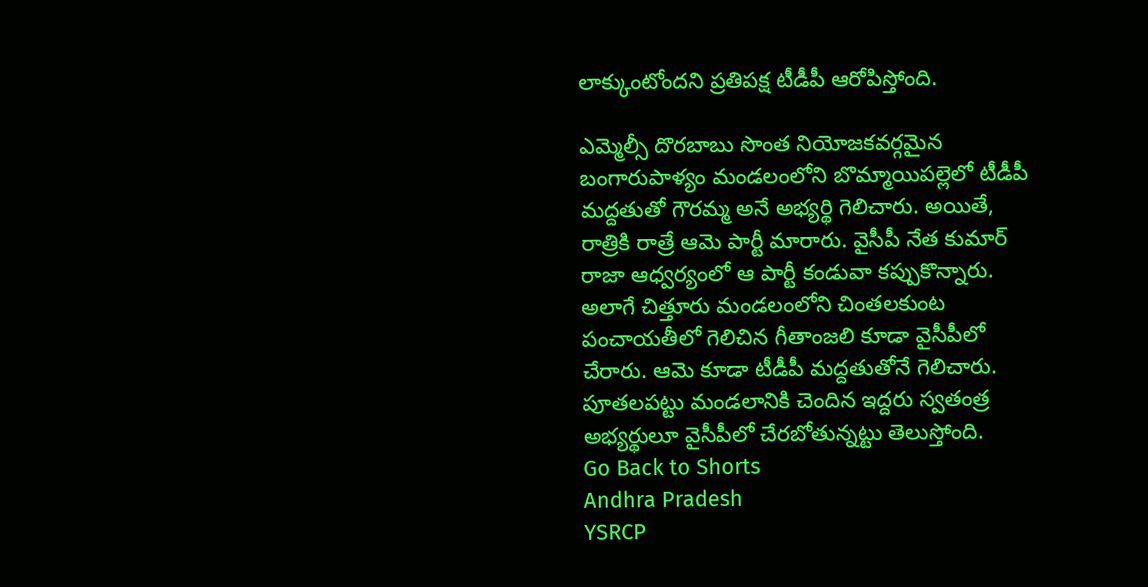లాక్కుంటోందని ప్రతిపక్ష టీడీపీ ఆరోపిస్తోంది.

ఎమ్మెల్సీ దొరబాబు సొంత నియోజకవర్గమైన బంగారుపాళ్యం మండలంలోని బొమ్మాయిపల్లెలో టీడీపీ మద్దతుతో గౌరమ్మ అనే అభ్యర్థి గెలిచారు. అయితే, రాత్రికి రాత్రే ఆమె పార్టీ మారారు. వైసీపీ నేత కుమార్ రాజా ఆధ్వర్యంలో ఆ పార్టీ కండువా కప్పుకొన్నారు. అలాగే చిత్తూరు మండలంలోని చింతలకుంట పంచాయతీలో గెలిచిన గీతాంజలి కూడా వైసీపీలో చేరారు. ఆమె కూడా టీడీపీ మద్దతుతోనే గెలిచారు. పూతలపట్టు మండలానికి చెందిన ఇద్దరు స్వతంత్ర అభ్యర్థులూ వైసీపీలో చేరబోతున్నట్టు తెలుస్తోంది.
Go Back to Shorts
Andhra Pradesh
YSRCP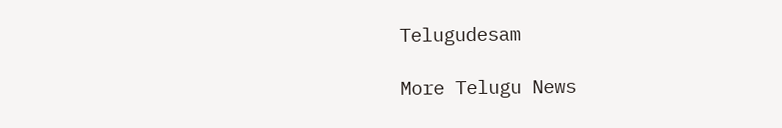Telugudesam

More Telugu News